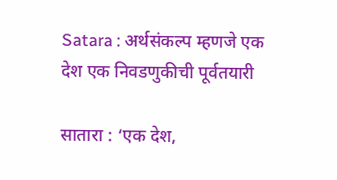Satara : अर्थसंकल्प म्हणजे एक देश एक निवडणुकीची पूर्वतयारी

सातारा : ‘एक देश,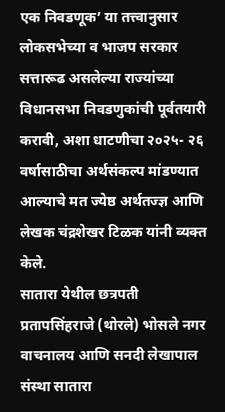एक निवडणूक’ या तत्त्वानुसार लोकसभेच्या व भाजप सरकार सत्तारूढ असलेल्या राज्यांच्या विधानसभा निवडणुकांची पूर्वतयारी करावी, अशा धाटणीचा २०२५- २६ वर्षासाठीचा अर्थसंकल्प मांडण्यात आल्याचे मत ज्येष्ठ अर्थतज्ज्ञ आणि लेखक चंद्रशेखर टिळक यांनी व्यक्त केले.
सातारा येथील छत्रपती प्रतापसिंहराजे (थोरले) भोसले नगर वाचनालय आणि सनदी लेखापाल संस्था सातारा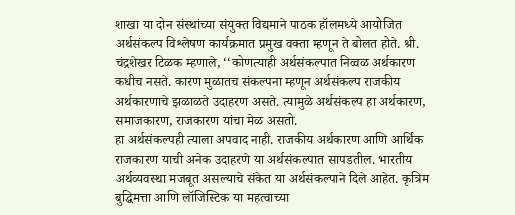शाखा या दोन संस्थांच्या संयुक्त विद्यमाने पाठक हॉलमध्ये आयोजित अर्थसंकल्प विश्लेषण कार्यक्रमात प्रमुख वक्ता म्हणून ते बोलत होते. श्री. चंद्रशेखर टिळक म्हणाले, ‘‘कोणत्याही अर्थसंकल्पात निव्वळ अर्थकारण कधीच नसते. कारण मुळातच संकल्पना म्हणून अर्थसंकल्प राजकीय अर्थकारणाचे झळाळते उदाहरण असते. त्यामुळे अर्थसंकल्प हा अर्थकारण, समाजकारण, राजकारण यांचा मेळ असतो.
हा अर्थसंकल्पही त्याला अपवाद नाही. राजकीय अर्थकारण आणि आर्थिक राजकारण याची अनेक उदाहरणे या अर्थसंकल्पात सापडतील. भारतीय अर्थव्यवस्था मजबूत असल्याचे संकेत या अर्थसंकल्पाने दिले आहेत. कृत्रिम बुद्धिमत्ता आणि लॉजिस्टिक या महत्वाच्या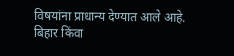विषयांना प्राधान्य देण्यात आले आहे. बिहार किंवा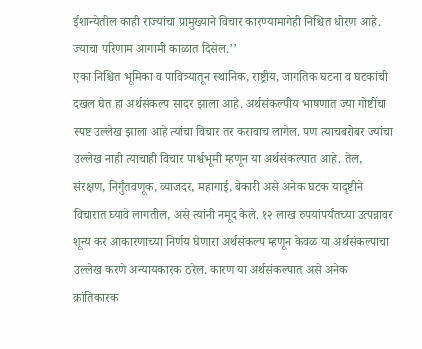ईशान्येतील काही राज्यांचा प्रामुख्याने विचार कारण्यामागेही निश्चित धोरण आहे. ज्याचा परिणाम आगामी काळात दिसेल.’’
एका निश्चित भूमिका व पावित्र्यातून स्थानिक, राष्ट्रीय, जागतिक घटना व घटकांची दखल घेत हा अर्थसंकल्प सादर झाला आहे. अर्थसंकल्पीय भाषणात ज्या गोष्टींचा स्पष्ट उल्लेख झाला आहे त्यांचा विचार तर करावाच लागेल. पण त्याचबरोबर ज्यांचा उल्लेख नाही त्याचाही विचार पार्श्वभूमी म्हणून या अर्थसंकल्पात आहे. तेल, संरक्षण, निर्गुंतवणूक, व्याजदर, महागाई, बेकारी असे अनेक घटक यादृष्टीने विचारात घ्यावे लागतील, असे त्यांनी नमूद केले. १२ लाख रुपयांपर्यंतच्या उत्पन्नावर शून्य कर आकारणाच्या निर्णय घेणारा अर्थसंकल्प म्हणून केवळ या अर्थसंकल्पाचा उल्लेख करणे अन्यायकारक ठरेल. कारण या अर्थसंकल्पात असे अनेक क्रांतिकारक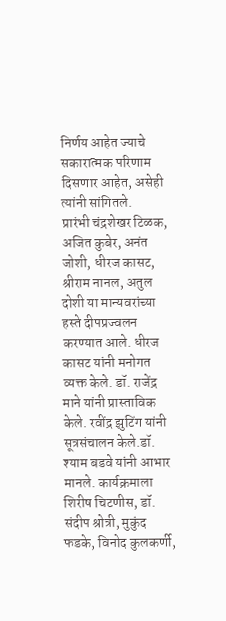निर्णय आहेत ज्याचे सकारात्मक परिणाम दिसणार आहेत, असेही त्यांनी सांगितले.
प्रारंभी चंद्रशेखर टिळक, अजित कुबेर, अनंत जोशी, धीरज कासट, श्रीराम नानल, अतुल दोशी या मान्यवरांच्या हस्ते दीपप्रज्वलन करण्यात आले. धीरज कासट यांनी मनोगत व्यक्त केले. डॉ. राजेंद्र माने यांनी प्रास्ताविक केले. रवींद्र झुटिंग यांनी सूत्रसंचालन केले.डॉ. श्याम बडवे यांनी आभार मानले. कार्यक्रमाला शिरीष चिटणीस, डॉ. संदीप श्रोत्री, मुकुंद फडके, विनोद कुलकर्णी,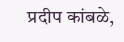प्रदीप कांबळे,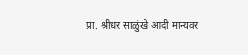प्रा. श्रीधर साळुंखे आदी मान्यवर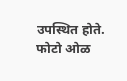उपस्थित होते.
फोटो ओळ